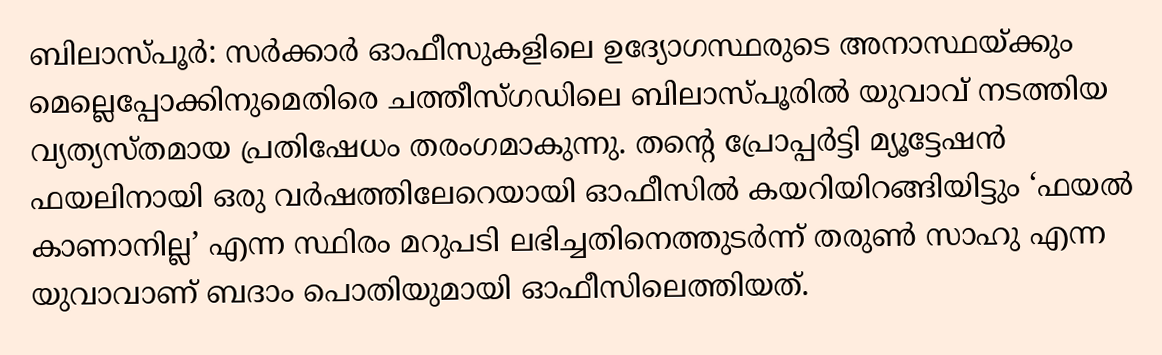ബിലാസ്പൂർ: സർക്കാർ ഓഫീസുകളിലെ ഉദ്യോഗസ്ഥരുടെ അനാസ്ഥയ്ക്കും മെല്ലെപ്പോക്കിനുമെതിരെ ചത്തീസ്ഗഡിലെ ബിലാസ്പൂരിൽ യുവാവ് നടത്തിയ വ്യത്യസ്തമായ പ്രതിഷേധം തരംഗമാകുന്നു. തന്റെ പ്രോപ്പർട്ടി മ്യൂട്ടേഷൻ ഫയലിനായി ഒരു വർഷത്തിലേറെയായി ഓഫീസിൽ കയറിയിറങ്ങിയിട്ടും ‘ഫയൽ കാണാനില്ല’ എന്ന സ്ഥിരം മറുപടി ലഭിച്ചതിനെത്തുടർന്ന് തരുൺ സാഹു എന്ന യുവാവാണ് ബദാം പൊതിയുമായി ഓഫീസിലെത്തിയത്.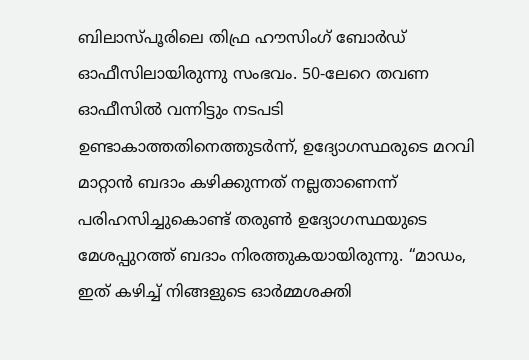ബിലാസ്പൂരിലെ തിഫ്ര ഹൗസിംഗ് ബോർഡ് ഓഫീസിലായിരുന്നു സംഭവം. 50-ലേറെ തവണ ഓഫീസിൽ വന്നിട്ടും നടപടി ഉണ്ടാകാത്തതിനെത്തുടർന്ന്, ഉദ്യോഗസ്ഥരുടെ മറവി മാറ്റാൻ ബദാം കഴിക്കുന്നത് നല്ലതാണെന്ന് പരിഹസിച്ചുകൊണ്ട് തരുൺ ഉദ്യോഗസ്ഥയുടെ മേശപ്പുറത്ത് ബദാം നിരത്തുകയായിരുന്നു. “മാഡം, ഇത് കഴിച്ച് നിങ്ങളുടെ ഓർമ്മശക്തി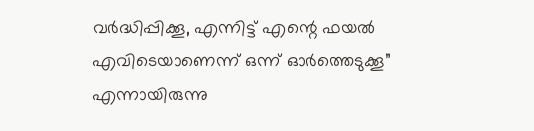വർദ്ധിപ്പിക്കൂ, എന്നിട്ട് എന്റെ ഫയൽ എവിടെയാണെന്ന് ഒന്ന് ഓർത്തെടുക്കൂ” എന്നായിരുന്നു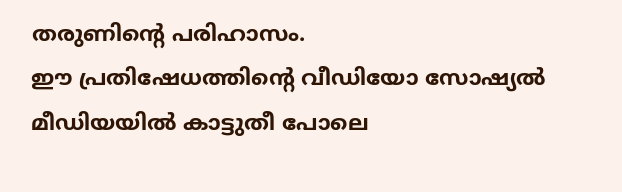തരുണിന്റെ പരിഹാസം.
ഈ പ്രതിഷേധത്തിന്റെ വീഡിയോ സോഷ്യൽ മീഡിയയിൽ കാട്ടുതീ പോലെ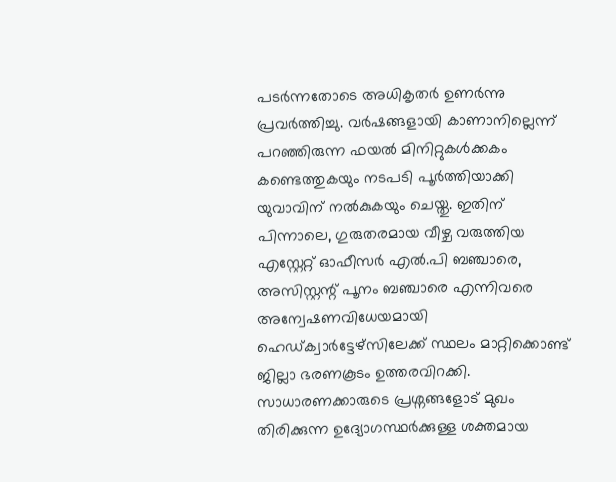പടർന്നതോടെ അധികൃതർ ഉണർന്നു പ്രവർത്തിച്ചു. വർഷങ്ങളായി കാണാനില്ലെന്ന് പറഞ്ഞിരുന്ന ഫയൽ മിനിറ്റുകൾക്കകം കണ്ടെത്തുകയും നടപടി പൂർത്തിയാക്കി യുവാവിന് നൽകുകയും ചെയ്തു. ഇതിന് പിന്നാലെ, ഗുരുതരമായ വീഴ്ച വരുത്തിയ എസ്റ്റേറ്റ് ഓഫീസർ എൽ.പി ബഞ്ചാരെ, അസിസ്റ്റന്റ് പൂനം ബഞ്ചാരെ എന്നിവരെ അന്വേഷണവിധേയമായി ഹെഡ്ക്വാർട്ടേഴ്സിലേക്ക് സ്ഥലം മാറ്റിക്കൊണ്ട് ജില്ലാ ഭരണകൂടം ഉത്തരവിറക്കി. സാധാരണക്കാരുടെ പ്രശ്നങ്ങളോട് മുഖം തിരിക്കുന്ന ഉദ്യോഗസ്ഥർക്കുള്ള ശക്തമായ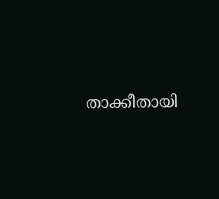താക്കീതായി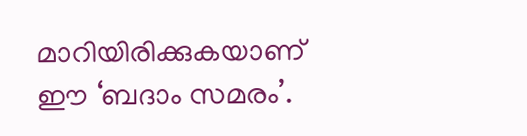മാറിയിരിക്കുകയാണ് ഈ ‘ബദാം സമരം’.